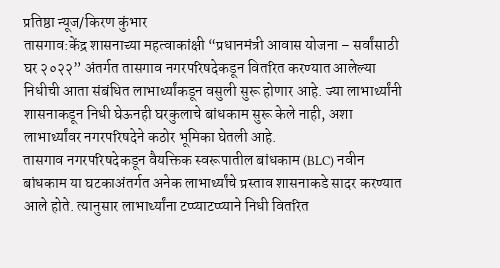प्रतिष्ठा न्यूज/किरण कुंभार
तासगाव:केंद्र शासनाच्या महत्वाकांक्षी “प्रधानमंत्री आवास योजना – सर्वांसाठी घर २०२२” अंतर्गत तासगाव नगरपरिषदेकडून वितरित करण्यात आलेल्या निधीची आता संबंधित लाभार्थ्यांकडून वसुली सुरू होणार आहे. ज्या लाभार्थ्यांनी शासनाकडून निधी घेऊनही घरकुलाचे बांधकाम सुरू केले नाही, अशा लाभार्थ्यांवर नगरपरिषदेने कठोर भूमिका घेतली आहे.
तासगाव नगरपरिषदेकडून वैयक्तिक स्वरूपातील बांधकाम (BLC) नवीन बांधकाम या घटकाअंतर्गत अनेक लाभार्थ्यांचे प्रस्ताव शासनाकडे सादर करण्यात आले होते. त्यानुसार लाभार्थ्यांना टप्प्याटप्प्याने निधी वितरित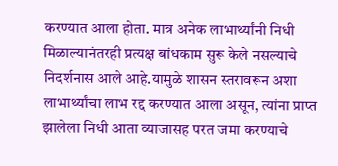करण्यात आला होता. मात्र अनेक लाभार्थ्यांनी निधी मिळाल्यानंतरही प्रत्यक्ष बांधकाम सुरू केले नसल्याचे निदर्शनास आले आहे.यामुळे शासन स्तरावरून अशा लाभार्थ्यांचा लाभ रद्द करण्यात आला असून, त्यांना प्राप्त झालेला निधी आता व्याजासह परत जमा करण्याचे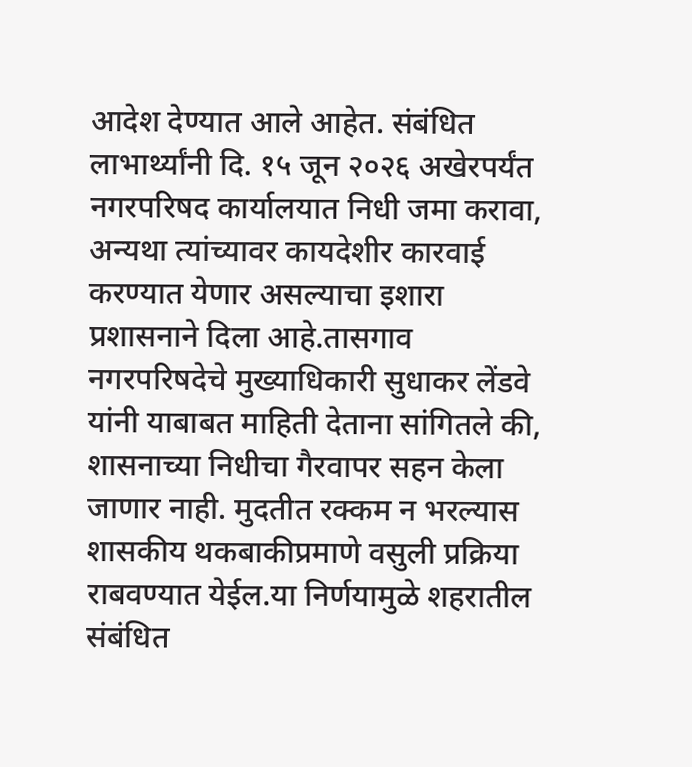आदेश देण्यात आले आहेत. संबंधित लाभार्थ्यांनी दि. १५ जून २०२६ अखेरपर्यंत नगरपरिषद कार्यालयात निधी जमा करावा, अन्यथा त्यांच्यावर कायदेशीर कारवाई करण्यात येणार असल्याचा इशारा प्रशासनाने दिला आहे.तासगाव नगरपरिषदेचे मुख्याधिकारी सुधाकर लेंडवे यांनी याबाबत माहिती देताना सांगितले की, शासनाच्या निधीचा गैरवापर सहन केला जाणार नाही. मुदतीत रक्कम न भरल्यास शासकीय थकबाकीप्रमाणे वसुली प्रक्रिया राबवण्यात येईल.या निर्णयामुळे शहरातील संबंधित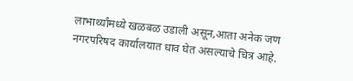लाभार्थ्यांमध्ये खळबळ उडाली असून,आता अनेक जण नगरपरिषद कार्यालयात धाव घेत असल्याचे चित्र आहे.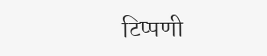टिप्पणी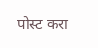पोस्ट करा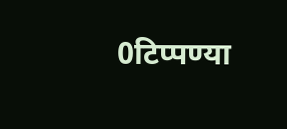0टिप्पण्या